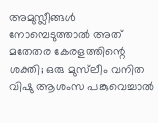അമുസ്ലീങ്ങള്‍ നോമ്പെടുത്താല്‍ അത് മതേതര കേരളത്തിന്റെ ശക്തി; ഒരു മുസ്‌ലീം വനിത വിഷു ആശംസ പങ്കുവെച്ചാല്‍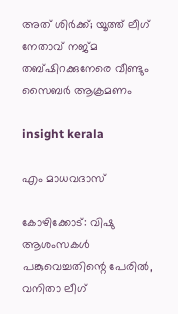അത് ശിര്‍ക്ക്; യൂത്ത് ലീഗ് നേതാവ് നജ്മ തബ്ഷിറക്കുനേരെ വീണ്ടും സൈബര്‍ ആക്രമണം

insight kerala

എം മാധവദാസ്

കോഴിക്കോട്: വിഷു ആശംസകള്‍ പങ്കുവെച്ചതിന്റെ പേരില്‍, വനിതാ ലീഗ്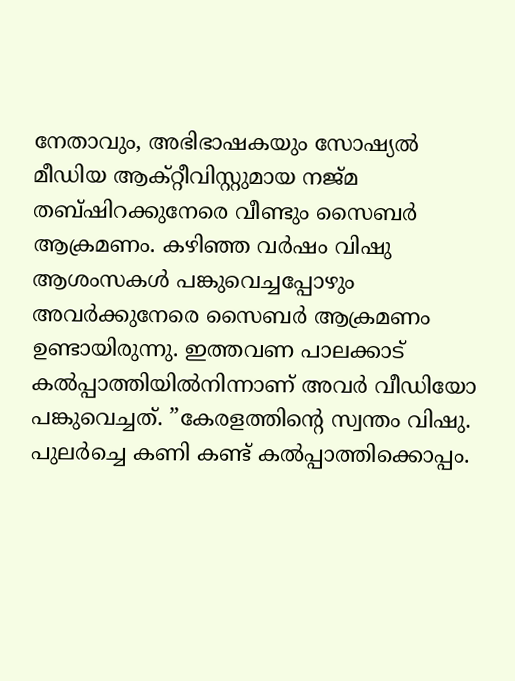നേതാവും, അഭിഭാഷകയും സോഷ്യല്‍ മീഡിയ ആക്റ്റീവിസ്റ്റുമായ നജ്മ തബ്ഷിറക്കുനേരെ വീണ്ടും സൈബര്‍ ആക്രമണം. കഴിഞ്ഞ വര്‍ഷം വിഷു ആശംസകള്‍ പങ്കുവെച്ചപ്പോഴും അവര്‍ക്കുനേരെ സൈബര്‍ ആക്രമണം ഉണ്ടായിരുന്നു. ഇത്തവണ പാലക്കാട് കല്‍പ്പാത്തിയില്‍നിന്നാണ് അവര്‍ വീഡിയോ പങ്കുവെച്ചത്. ”കേരളത്തിന്റെ സ്വന്തം വിഷു. പുലര്‍ച്ചെ കണി കണ്ട് കല്‍പ്പാത്തിക്കൊപ്പം.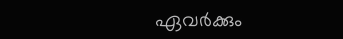ഏവര്‍ക്കും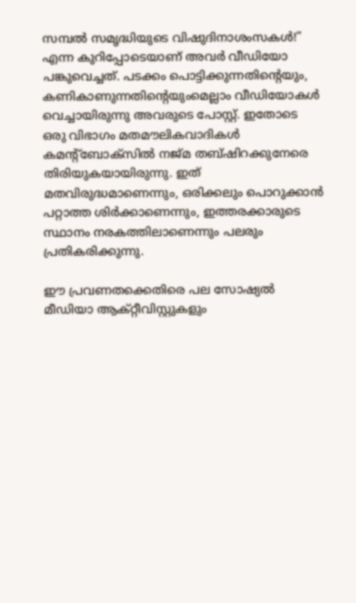സമ്പല്‍ സമൃദ്ധിയുടെ വിഷുദിനാശംസകള്‍!” എന്ന കുറിപ്പോടെയാണ് അവര്‍ വീഡിയോ പങ്കുവെച്ചത്. പടക്കം പൊട്ടിക്കുന്നതിന്റെയും, കണികാണുന്നതിന്റെയുംമെല്ലാം വീഡിയോകള്‍ വെച്ചായിരുന്നു അവരുടെ പോസ്റ്റ്. ഇതോടെ ഒരു വിഭാഗം മതമൗലികവാദികള്‍ കമന്റ്‌ബോക്‌സില്‍ നജ്മ തബ്ഷിറക്കുനേരെ തിരിയുകയായിരുന്നു. ഇത് മതവിരുദ്ധമാണെന്നും, ഒരിക്കലും പൊറുക്കാന്‍ പറ്റാത്ത ശിര്‍ക്കാണെന്നും, ഇത്തരക്കാരുടെ സ്ഥാനം നരകത്തിലാണെന്നും പലരും പ്രതികരിക്കുന്നു.

ഈ പ്രവണതക്കെതിരെ പല സോഷ്യല്‍ മീഡിയാ ആക്റ്റീവിസ്റ്റുകളും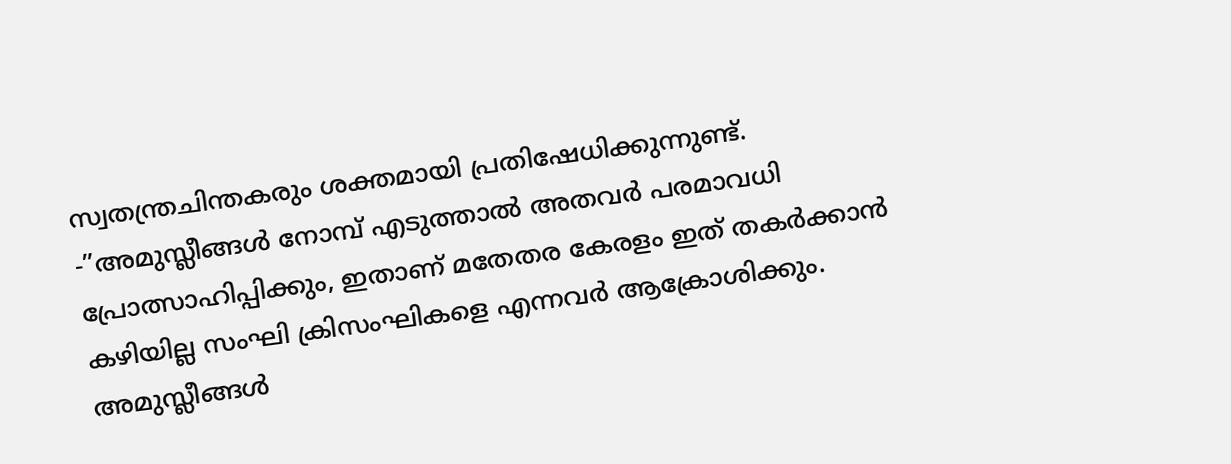സ്വതന്ത്രചിന്തകരും ശക്തമായി പ്രതിഷേധിക്കുന്നുണ്ട്. -”അമുസ്ലീങ്ങള്‍ നോമ്പ് എടുത്താല്‍ അതവര്‍ പരമാവധി പ്രോത്സാഹിപ്പിക്കും, ഇതാണ് മതേതര കേരളം ഇത് തകര്‍ക്കാന്‍ കഴിയില്ല സംഘി ക്രിസംഘികളെ എന്നവര്‍ ആക്രോശിക്കും.
അമുസ്ലീങ്ങള്‍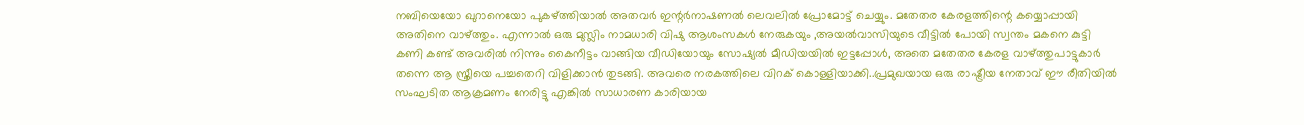നബിയെയോ ഖുറാനെയോ പുകഴ്ത്തിയാല്‍ അതവര്‍ ഇന്റര്‍നാഷണല്‍ ലെവലില്‍ പ്രോമോട്ട് ചെയ്യും. മതേതര കേരളത്തിന്റെ കയ്യൊപ്പായി അതിനെ വാഴ്ത്തും. എന്നാല്‍ ഒരു മുസ്ലിം നാമധാരി വിഷു ആശംസകള്‍ നേരുകയും ,അയല്‍വാസിയുടെ വീട്ടില്‍ പോയി സ്വന്തം മകനെ കുട്ടി കണി കണ്ട് അവരില്‍ നിന്നും കൈനീട്ടം വാങ്ങിയ വീഡിയോയും സോഷ്യല്‍ മീഡിയയില്‍ ഇട്ടപ്പോള്‍, അതെ മതേതര കേരള വാഴ്ത്തുപാട്ടുകാര്‍ തന്നെ ആ സ്ത്രീയെ പച്ചതെറി വിളിക്കാന്‍ തുടങ്ങി. അവരെ നരകത്തിലെ വിറക് കൊള്ളിയാക്കി..പ്രമുഖയായ ഒരു രാഷ്ട്രീയ നേതാവ് ഈ രീതിയില്‍ സംഘടിത ആക്രമണം നേരിട്ടു എങ്കില്‍ സാധാരണ കാരിയായ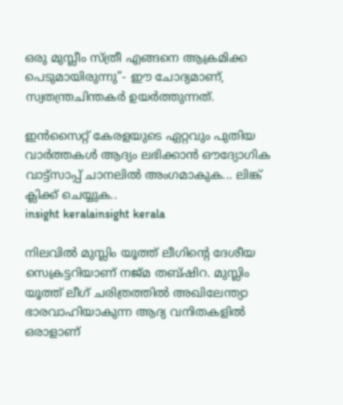ഒരു മുസ്ലീം സ്ത്രീ എങ്ങനെ ആക്രമിക്ക പെടുമായിരുന്നു”- ഈ ചോദ്യമാണ്, സ്വതന്ത്രചിന്തകര്‍ ഉയര്‍ത്തുന്നത്.

ഇൻസൈറ്റ് കേരളയുടെ ഏറ്റവും പുതിയ വാർത്തകൾ ആദ്യം ലഭിക്കാൻ ഔദ്യോഗിക വാട്ട്‌സാപ്പ് ചാനലിൽ അംഗമാകുക... ലിങ്ക് ക്ലിക്ക് ചെയ്യുക..
insight keralainsight kerala

നിലവില്‍ മുസ്ലിം യൂത്ത് ലീഗിന്റെ ദേശീയ സെക്രട്ടറിയാണ് നജ്മ തബ്ഷിറ. മുസ്ലിം യൂത്ത് ലീഗ് ചരിത്രത്തില്‍ അഖിലേന്ത്യാ ഭാരവാഹിയാകുന്ന ആദ്യ വനിതകളില്‍ ഒരാളാണ്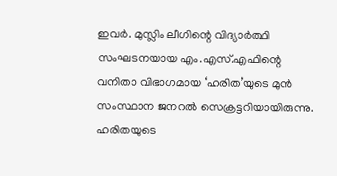ഇവര്‍. മുസ്ലിം ലീഗിന്റെ വിദ്യാര്‍ത്ഥി സംഘടനയായ എം.എസ്.എഫിന്റെ വനിതാ വിഭാഗമായ ‘ഹരിത’യുടെ മുന്‍ സംസ്ഥാന ജനറല്‍ സെക്രട്ടറിയായിരുന്നു. ഹരിതയുടെ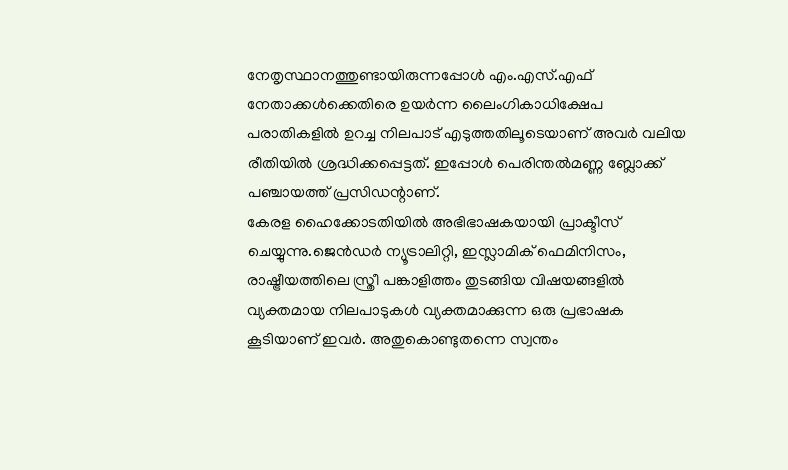നേതൃസ്ഥാനത്തുണ്ടായിരുന്നപ്പോള്‍ എം.എസ്.എഫ് നേതാക്കള്‍ക്കെതിരെ ഉയര്‍ന്ന ലൈംഗികാധിക്ഷേപ പരാതികളില്‍ ഉറച്ച നിലപാട് എടുത്തതിലൂടെയാണ് അവര്‍ വലിയ രീതിയില്‍ ശ്രദ്ധിക്കപ്പെട്ടത്. ഇപ്പോള്‍ പെരിന്തല്‍മണ്ണ ബ്ലോക്ക് പഞ്ചായത്ത് പ്രസിഡന്റാണ്.
കേരള ഹൈക്കോടതിയില്‍ അഭിഭാഷകയായി പ്രാക്ടീസ് ചെയ്യുന്നു.ജെന്‍ഡര്‍ ന്യൂട്രാലിറ്റി, ഇസ്ലാമിക് ഫെമിനിസം, രാഷ്ട്രീയത്തിലെ സ്ത്രീ പങ്കാളിത്തം തുടങ്ങിയ വിഷയങ്ങളില്‍ വ്യക്തമായ നിലപാടുകള്‍ വ്യക്തമാക്കുന്ന ഒരു പ്രഭാഷക കൂടിയാണ് ഇവര്‍. അതുകൊണ്ടുതന്നെ സ്വന്തം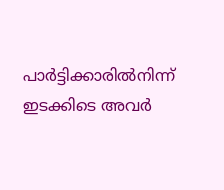പാര്‍ട്ടിക്കാരില്‍നിന്ന് ഇടക്കിടെ അവര്‍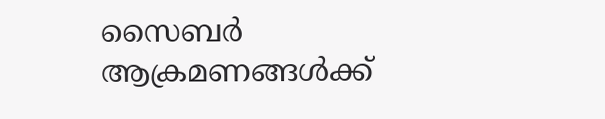സൈബര്‍ ആക്രമണങ്ങള്‍ക്ക്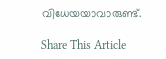വിധേയയാവാരുണ്ട്.

Share This Article